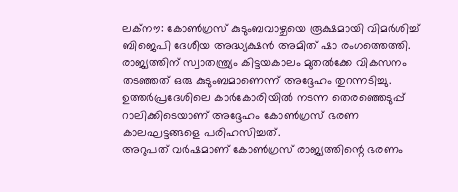ലക്നൗ: കോൺഗ്രസ് കുടുംബവാഴ്ചയെ രൂക്ഷമായി വിമർശിച്ച് ബിജെപി ദേശീയ അദ്ധ്യക്ഷൻ അമിത് ഷാ രംഗത്തെത്തി. രാജ്യത്തിന് സ്വാതന്ത്ര്യം കിട്ടയകാലം മുതൽക്കേ വികസനം തടഞ്ഞത് ഒരു കുടുംബമാണെന്ന് അദ്ദേഹം തുറന്നടിച്ചു. ഉത്തർപ്രദേശിലെ കാർകോരിയിൽ നടന്ന തെരഞ്ഞെടുപ്പ് റാലിക്കിടെയാണ് അദ്ദേഹം കോൺഗ്രസ് ഭരണ കാലഘട്ടങ്ങളെ പരിഹസിച്ചത്.
അറുപത് വർഷമാണ് കോൺഗ്രസ് രാജ്യത്തിന്റെ ഭരണം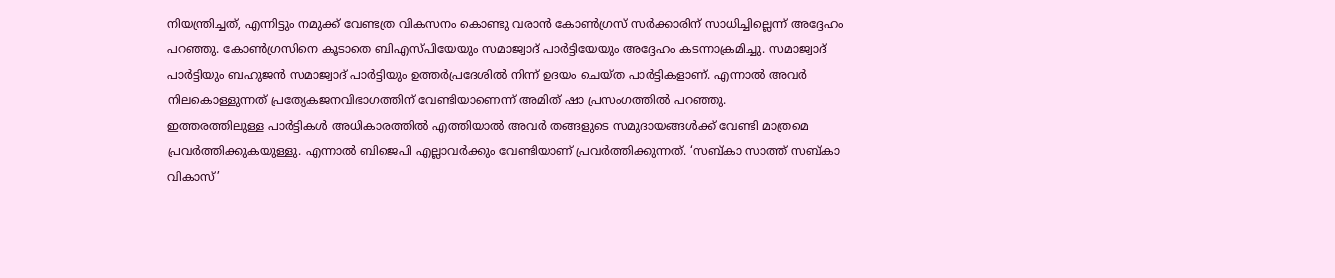നിയന്ത്രിച്ചത്, എന്നിട്ടും നമുക്ക് വേണ്ടത്ര വികസനം കൊണ്ടു വരാൻ കോൺഗ്രസ് സർക്കാരിന് സാധിച്ചില്ലെന്ന് അദ്ദേഹം പറഞ്ഞു. കോൺഗ്രസിനെ കൂടാതെ ബിഎസ്പിയേയും സമാജ്വാദ് പാർട്ടിയേയും അദ്ദേഹം കടന്നാക്രമിച്ചു. സമാജ്വാദ് പാർട്ടിയും ബഹുജൻ സമാജ്വാദ് പാർട്ടിയും ഉത്തർപ്രദേശിൽ നിന്ന് ഉദയം ചെയ്ത പാർട്ടികളാണ്. എന്നാൽ അവർ നിലകൊള്ളുന്നത് പ്രത്യേകജനവിഭാഗത്തിന് വേണ്ടിയാണെന്ന് അമിത് ഷാ പ്രസംഗത്തിൽ പറഞ്ഞു.
ഇത്തരത്തിലുള്ള പാർട്ടികൾ അധികാരത്തിൽ എത്തിയാൽ അവർ തങ്ങളുടെ സമുദായങ്ങൾക്ക് വേണ്ടി മാത്രമെ പ്രവർത്തിക്കുകയുള്ളു. എന്നാൽ ബിജെപി എല്ലാവർക്കും വേണ്ടിയാണ് പ്രവർത്തിക്കുന്നത്. ‘സബ്കാ സാത്ത് സബ്കാ വികാസ്’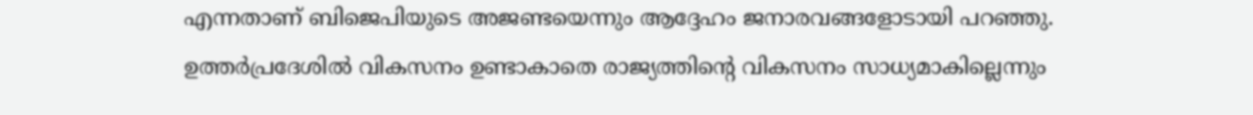എന്നതാണ് ബിജെപിയുടെ അജണ്ടയെന്നും ആദ്ദേഹം ജനാരവങ്ങളോടായി പറഞ്ഞു.
ഉത്തർപ്രദേശിൽ വികസനം ഉണ്ടാകാതെ രാജ്യത്തിന്റെ വികസനം സാധ്യമാകില്ലെന്നും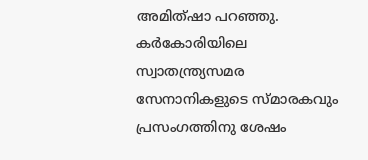അമിത്ഷാ പറഞ്ഞു. കർകോരിയിലെ സ്വാതന്ത്ര്യസമര സേനാനികളുടെ സ്മാരകവും പ്രസംഗത്തിനു ശേഷം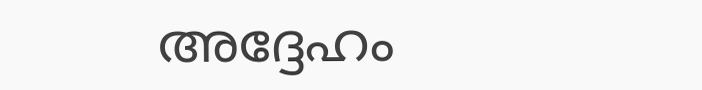അദ്ദേഹം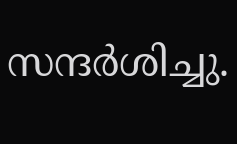സന്ദർശിച്ചു.